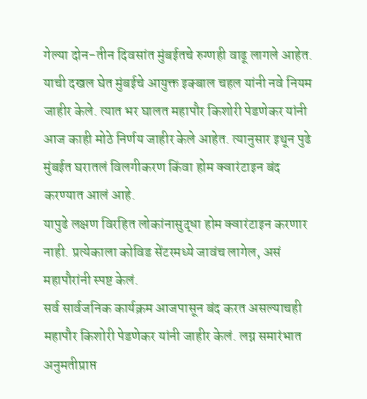गेल्या दोन-तीन दिवसांत मुंबईतचे रुग्णही वाढू लागले आहेत. याची दखल घेत मुंबईचे आयुक्त इक्बाल चहल यांनी नवे नियम जाहीर केले. त्यात भर घालत महापौर किशोरी पेडणेकर यांनी आज काही मोठे निर्णय जाहीर केले आहेत. त्यानुसार इथून पुढे मुंबईत घरातलं विलगीकरण किंवा होम क्वारंटाइन बंद करण्यात आलं आहे.
यापुढे लक्षण विरहित लोकांनासुद्धा होम क्वारंटाइन करणार नाही. प्रत्येकाला कोविड सेंटरमध्ये जावंच लागेल, असं महापौरांनी स्पष्ट केलं.
सर्व सार्वजनिक कार्यक्रम आजपासून बंद करत असल्याचही महापौर किशोरी पेडणेकर यांनी जाहीर केलं. लग्न समारंभात अनुमतीप्राप्त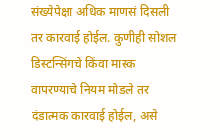संख्येपेक्षा अधिक माणसं दिसली तर कारवाई होईल. कुणीही सोशल डिस्टन्सिंगचे किंवा मास्क वापरण्याचे नियम मोडले तर दंडात्मक कारवाई होईल, असे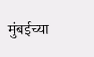मुंबईच्या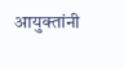आयुक्तांनी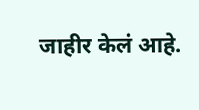जाहीर केलं आहे.